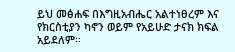ይህ መፅሐፍ በእግዚአብሔር አልተነፀረም እና የክርስቲያን ካኖን ወይም የአይሁድ ታናክ ክፍል አይደለም።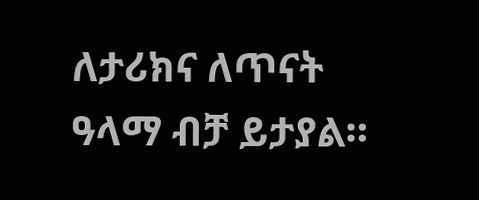ለታሪክና ለጥናት ዓላማ ብቻ ይታያል።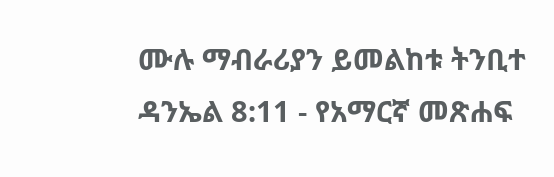ሙሉ ማብራሪያን ይመልከቱ ትንቢተ ዳንኤል 8:11 - የአማርኛ መጽሐፍ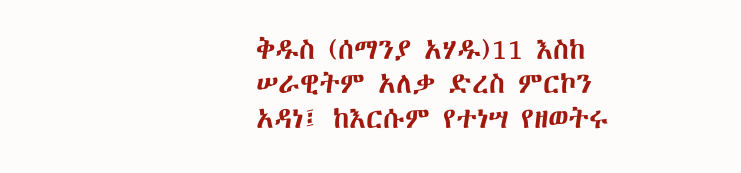ቅዱስ (ሰማንያ አሃዱ)11 እስከ ሠራዊትም አለቃ ድረስ ምርኮን አዳነ፤ ከእርሱም የተነሣ የዘወትሩ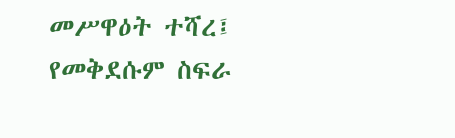መሥዋዕት ተሻረ፤ የመቅደሱም ስፍራ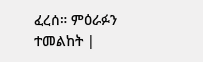ፈረሰ። ምዕራፉን ተመልከት |